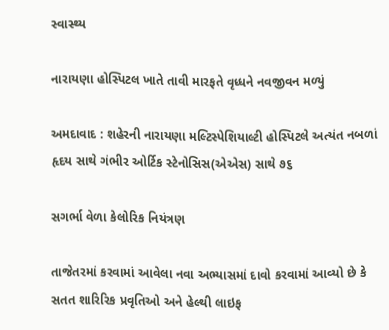સ્વાસ્થ્ય

નારાયણા હોસ્પિટલ ખાતે તાવી મારફતે વૃધ્ધને નવજીવન મળ્યું

અમદાવાદ : શહેરની નારાયણા મલ્ટિસ્પેશિયાલ્ટી હોસ્પિટલે અત્યંત નબળાં હૃદય સાથે ગંભીર ઓર્ટિક સ્ટેનોસિસ(એએસ) સાથે ૭૬

સગર્ભા વેળા કેલોરિક નિયંત્રણ

તાજેતરમાં કરવામાં આવેલા નવા અભ્યાસમાં દાવો કરવામાં આવ્યો છે કે સતત શારિરિક પ્રવૃતિઓ અને હેલ્થી લાઇફ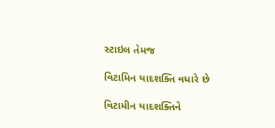સ્ટાઇલ તેમજ

વિટામિન યાદશક્તિ વધારે છે

વિટામીન યાદશક્તિને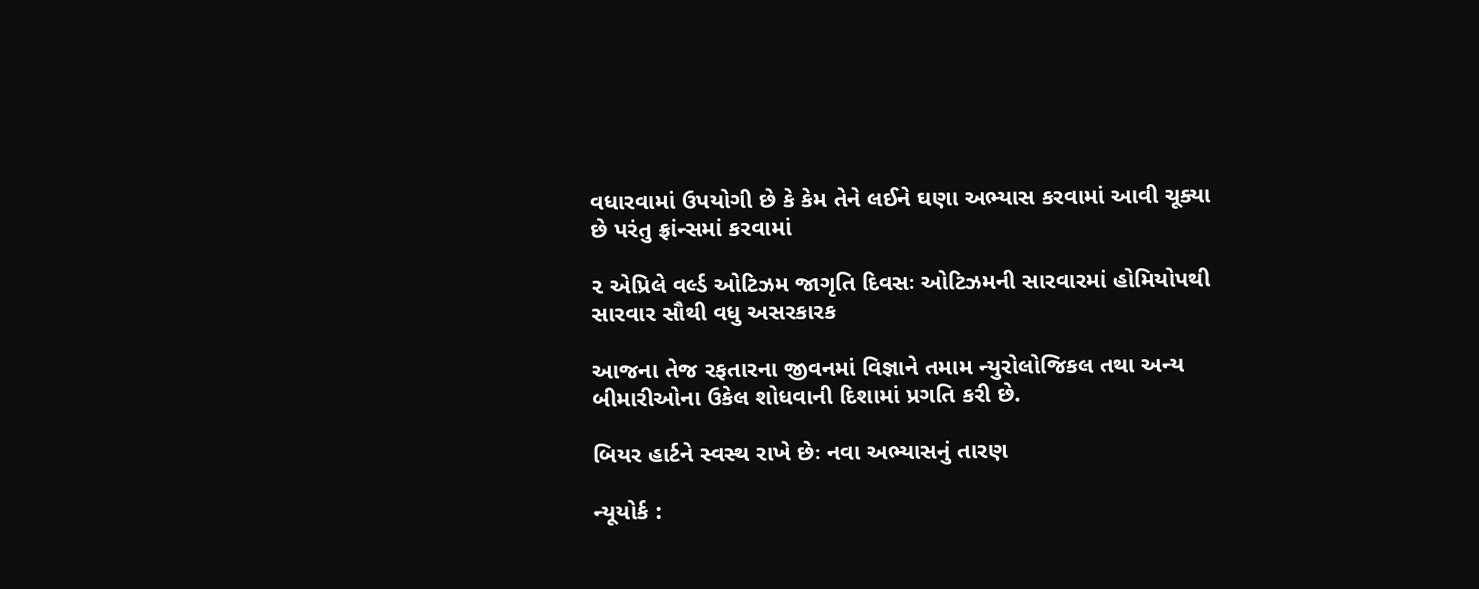વધારવામાં ઉપયોગી છે કે કેમ તેને લઈને ઘણા અભ્યાસ કરવામાં આવી ચૂક્યા છે પરંતુ ફ્રાંન્સમાં કરવામાં

૨ એપ્રિલે વર્લ્ડ ઓટિઝમ જાગૃતિ દિવસઃ ઓટિઝમની સારવારમાં હોમિયોપથી સારવાર સૌથી વધુ અસરકારક

આજના તેજ રફતારના જીવનમાં વિજ્ઞાને તમામ ન્યુરોલોજિકલ તથા અન્ય બીમારીઓના ઉકેલ શોધવાની દિશામાં પ્રગતિ કરી છે.

બિયર હાર્ટને સ્વસ્થ રાખે છેઃ નવા અભ્યાસનું તારણ

ન્યૂયોર્ક :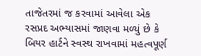તાજેતરમાં જ કરવામાં આવેલા એક રસપ્રદ અભ્યાસમાં જાણવા મળ્યું છે કે બિયર હાર્ટને સ્વસ્થ રાખવામાં મહત્વપૂર્ણ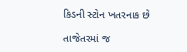કિડની સ્ટોન ખતરનાક છે

તાજેતરમાં જ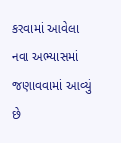કરવામાં આવેલા નવા અભ્યાસમાં જણાવવામાં આવ્યું છે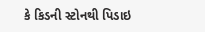કે કિડની સ્ટોનથી પિડાઇ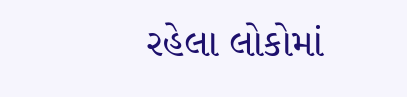રહેલા લોકોમાં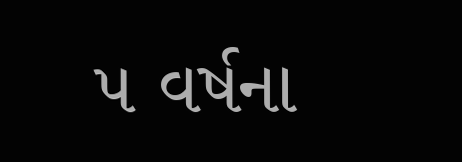૫ વર્ષના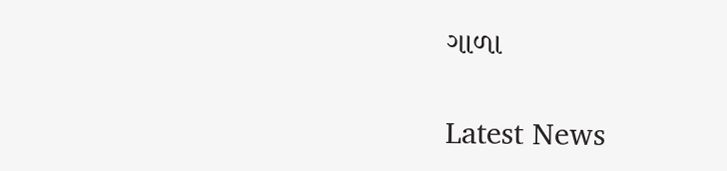ગાળા

Latest News